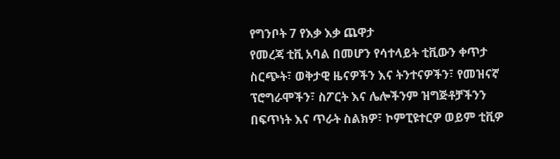የግንቦት 7 የእቃ እቃ ጨዋታ
የመረጃ ቲቪ አባል በመሆን የሳተላይት ቲቪውን ቀጥታ ስርጭት፣ ወቅታዊ ዜናዎችን እና ትንተናዎችን፣ የመዝናኛ ፕሮግራሞችን፣ ስፖርት እና ሌሎችንም ዝግጅቶቻችንን በፍጥነት እና ጥራት ስልክዎ፣ ኮምፒዩተርዎ ወይም ቲቪዎ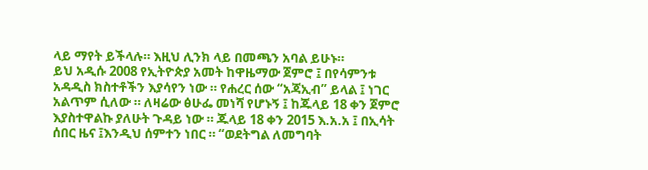ላይ ማየት ይችላሉ። እዚህ ሊንክ ላይ በመጫን አባል ይሁኑ።
ይህ አዲሱ 2008 የኢትዮጵያ አመት ከዋዜማው ጀምሮ ፤ በየሳምንቱ አዳዲስ ክስተቶችን እያሳየን ነው ። የሐረር ሰው “አጃኢብ” ይላል ፤ ነገር አልጥም ሲለው ። ለዛሬው ፅሁፌ መነሻ የሆኑኝ ፤ ከጁላይ 18 ቀን ጀምሮ እያስተዋልኩ ያለሁት ጉዳይ ነው ። ጁላይ 18 ቀን 2015 እ.አ.አ ፤ በኢሳት ሰበር ዜና ፤እንዲህ ሰምተን ነበር ። “ወደትግል ለመግባት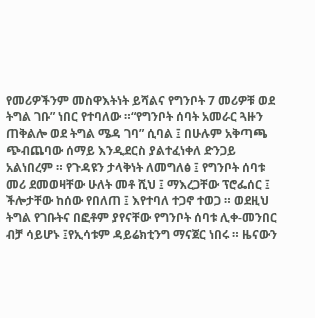የመሪዎችንም መስዋእትነት ይሻልና የግንቦት 7 መሪዎቹ ወደ ትግል ገቡ” ነበር የተባለው ።“የግንቦት ሰባት አመራር ጓዙን ጠቅልሎ ወደ ትግል ሜዳ ገባ” ሲባል ፤ በሁሉም አቅጣጫ ጭብጨባው ሰማይ እንዲደርስ ያልተፈነቀለ ድንጋይ አልነበረም ። የጉዳዩን ታላቅነት ለመግለፅ ፤ የግንቦት ሰባቱ መሪ ደመወዛቸው ሁለት መቶ ሺህ ፤ ማእረጋቸው ፕሮፌሰር ፤ ችሎታቸው ከሰው የበለጠ ፤ እየተባለ ተጋኖ ተወጋ ። ወደዚህ ትግል የገቡትና በፎቶም ያየናቸው የግንቦት ሰባቱ ሊቀ-መንበር ብቻ ሳይሆኑ ፤የኢሳቱም ዳይሬክቲንግ ማናጀር ነበሩ ። ዜናውን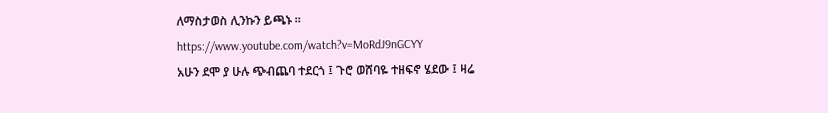ለማስታወስ ሊንኩን ይጫኑ ።
https://www.youtube.com/watch?v=MoRdJ9nGCYY
አሁን ደሞ ያ ሁሉ ጭብጨባ ተደርጎ ፤ ጉሮ ወሸባዬ ተዘፍኖ ሄደው ፤ ዛሬ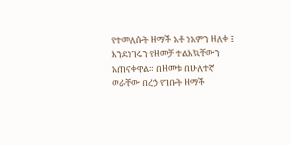የተመለሱት ዘማች አቶ ነአምን ዘለቀ ፤ እንደነገሩን የዘመቻ ተልእኳቸውን አጠናቀዋል። በዘመቱ በሁለተኛ ወራቸው በረኃ የገቡት ዘማች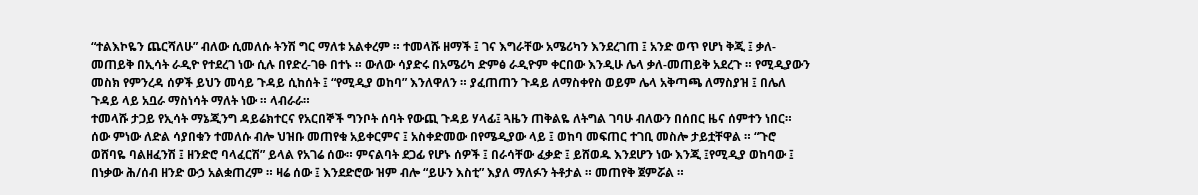“ተልእኮዬን ጨርሻለሁ” ብለው ሲመለሱ ትንሽ ግር ማለቱ አልቀረም ። ተመላሹ ዘማች ፤ ገና እግራቸው አሜሪካን እንደረገጠ ፤ አንድ ወጥ የሆነ ቅጂ ፤ ቃለ- መጠይቅ በኢሳት ራዲዮ የተደረገ ነው ሲሉ በየድረ-ገፁ በተኑ ። ውለው ሳያድሩ በአሜሪካ ድምፅ ራዲዮም ቀርበው እንዲሁ ሌላ ቃለ-መጠይቅ አደረጉ ። የሚዲያውን መስክ የምንረዳ ሰዎች ይህን መሳይ ጉዳይ ሲከሰት ፤ “የሚዲያ ወከባ” እንለዋለን ። ያፈጠጠን ጉዳይ ለማስቀየስ ወይም ሌላ አቅጣጫ ለማስያዝ ፤ በሌለ ጉዳይ ላይ አቧራ ማስነሳት ማለት ነው ። ላብራራ።
ተመላሹ ታጋይ የኢሳት ማኔጂንግ ዳይሬክተርና የአርበኞች ግንቦት ሰባት የውጪ ጉዳይ ሃላፊ፤ ጓዜን ጠቅልዬ ለትግል ገባሁ ብለውን በሰበር ዜና ሰምተን ነበር። ሰው ምነው ለድል ሳያበቁን ተመለሱ ብሎ ህዝቡ መጠየቁ አይቀርምና ፤ አስቀድመው በየሜዲያው ላይ ፤ ወከባ መፍጠር ተገቢ መስሎ ታይቷቸዋል ። “ጉሮ ወሸባዬ ባልዘፈንሽ ፤ ዘንድሮ ባላፈርሽ” ይላል የአገሬ ሰው። ምናልባት ደጋፊ የሆኑ ሰዎች ፤ በራሳቸው ፈቃድ ፤ ይሸወዱ እንደሆን ነው እንጂ ፤የሚዲያ ወከባው ፤ በነቃው ሕ/ሰብ ዘንድ ውኃ አልቋጠረም ። ዛሬ ሰው ፤ እንደድሮው ዝም ብሎ “ይሁን እስቲ” እያለ ማለፉን ትቶታል ። መጠየቅ ጀምሯል ።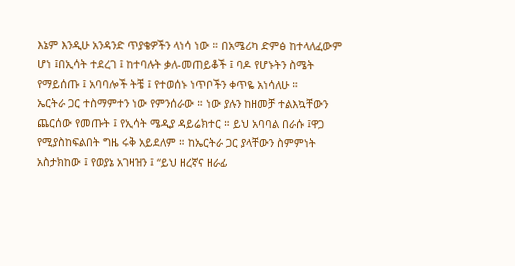እኔም እንዲሁ አንዳንድ ጥያቄዎችን ላነሳ ነው ። በአሜሪካ ድምፅ ከተላለፈውም ሆነ ፤በኢሳት ተደረገ ፤ ከተባሉት ቃለ-መጠይቆች ፤ ባዶ የሆኑትን ስሜት የማይሰጡ ፤ አባባሎች ትቼ ፤ የተወሰኑ ነጥቦችን ቀጥዬ አነሳለሁ ።
ኤርትራ ጋር ተስማምተን ነው የምንሰራው ። ነው ያሉን ከዘመቻ ተልእኳቸውን ጨርሰው የመጡት ፤ የኢሳት ሜዲያ ዳይሬክተር ። ይህ አባባል በራሱ ፤ዋጋ የሚያስከፍልበት ግዜ ሩቅ አይደለም ። ከኤርትራ ጋር ያላቸውን ስምምነት አስታክከው ፤ የወያኔ አገዛዝን ፤ “ይህ ዘረኛና ዘራፊ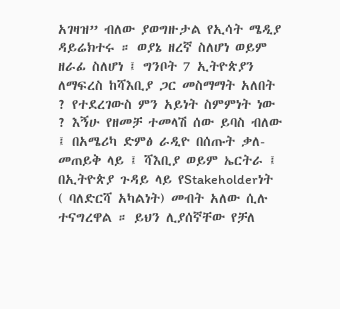አገዛዝ” ብለው ያወግዙታል የኢሳት ሜዲያ ዳይሬክተሩ ። ወያኔ ዘረኛ ስለሆነ ወይም ዘራፊ ስለሆነ ፤ ግንቦት 7 ኢትዮጵያን ለማፍረስ ከሻእቢያ ጋር መስማማት አለበት ? የተደረገውስ ምን አይነት ስምምነት ነው ? እኝሁ የዘመቻ ተመላሽ ሰው ይባስ ብለው ፤ በአሜሪካ ድምፅ ራዲዮ በሰጡት ቃለ-መጠይቅ ላይ ፤ ሻእቢያ ወይም ኤርትራ ፤ በኢትዮጵያ ጉዳይ ላይ የStakeholderነት
( ባለድርሻ አካልነት) መብት አለው ሲሉ ተናግረዋል ። ይህን ሊያሰኛቸው የቻለ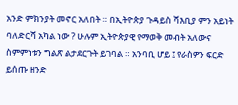አንድ ምክንያት መኖር አለበት ። በኢትዮጵያ ጉዳይስ ሻእቢያ ምን አይነት ባለድርሻ አካል ነው ? ሁሉም ኢትዮጵያዊ የማወቅ መብት አለውና ስምምነቱን ግልጽ ልታደርጉት ይገባል ። አንባቢ ሆይ ፤ የራስዎን ፍርድ ይሰጡ ዘንድ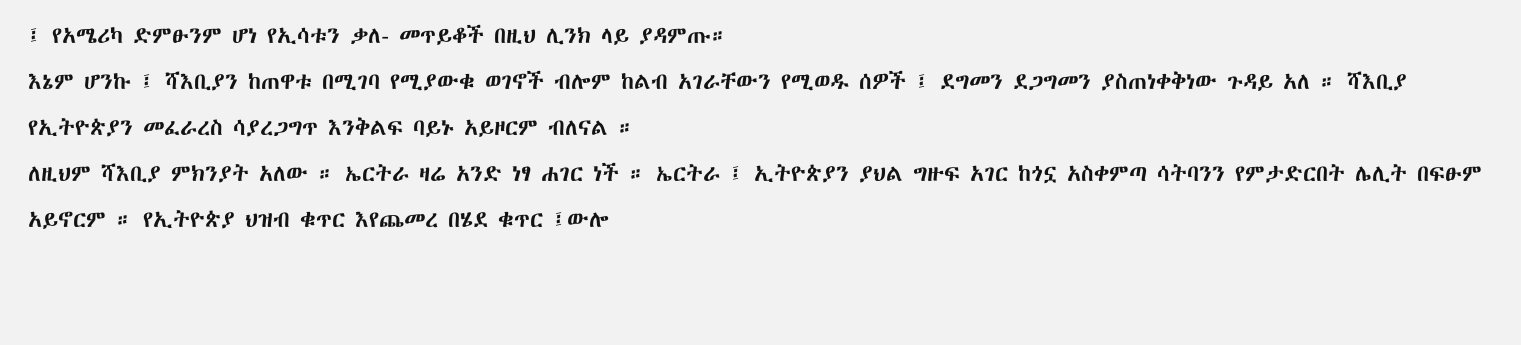፤ የአሜሪካ ድምፁንም ሆነ የኢሳቱን ቃለ- መጥይቆች በዚህ ሊንክ ላይ ያዳምጡ።
እኔም ሆንኩ ፤ ሻእቢያን ከጠዋቱ በሚገባ የሚያውቁ ወገኖች ብሎም ከልብ አገራቸውን የሚወዱ ሰዎች ፤ ደግመን ደጋግመን ያስጠነቀቅነው ጉዳይ አለ ። ሻእቢያ የኢትዮጵያን መፈራረስ ሳያረጋግጥ እንቅልፍ ባይኑ አይዞርም ብለናል ።
ለዚህም ሻእቢያ ምክንያት አለው ። ኤርትራ ዛሬ አንድ ነፃ ሐገር ነች ። ኤርትራ ፤ ኢትዮጵያን ያህል ግዙፍ አገር ከጎኗ አስቀምጣ ሳትባንን የምታድርበት ሌሊት በፍፁም አይኖርም ። የኢትዮጵያ ህዝብ ቁጥር እየጨመረ በሄደ ቁጥር ፤ውሎ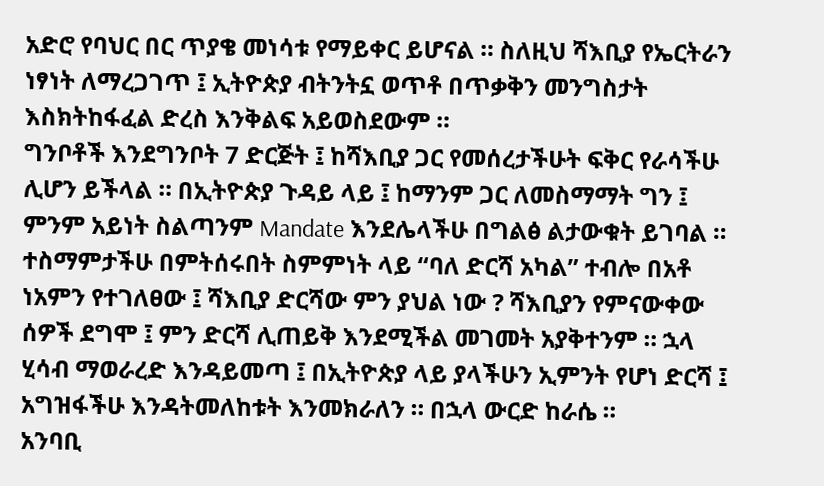አድሮ የባህር በር ጥያቄ መነሳቱ የማይቀር ይሆናል ። ስለዚህ ሻእቢያ የኤርትራን ነፃነት ለማረጋገጥ ፤ ኢትዮጵያ ብትንትኗ ወጥቶ በጥቃቅን መንግስታት እስክትከፋፈል ድረስ እንቅልፍ አይወስደውም ።
ግንቦቶች እንደግንቦት 7 ድርጅት ፤ ከሻእቢያ ጋር የመሰረታችሁት ፍቅር የራሳችሁ ሊሆን ይችላል ። በኢትዮጵያ ጉዳይ ላይ ፤ ከማንም ጋር ለመስማማት ግን ፤ ምንም አይነት ስልጣንም Mandate እንደሌላችሁ በግልፅ ልታውቁት ይገባል ። ተስማምታችሁ በምትሰሩበት ስምምነት ላይ “ባለ ድርሻ አካል” ተብሎ በአቶ ነአምን የተገለፀው ፤ ሻእቢያ ድርሻው ምን ያህል ነው ? ሻእቢያን የምናውቀው ሰዎች ደግሞ ፤ ምን ድርሻ ሊጠይቅ እንደሚችል መገመት አያቅተንም ። ኋላ ሂሳብ ማወራረድ እንዳይመጣ ፤ በኢትዮጵያ ላይ ያላችሁን ኢምንት የሆነ ድርሻ ፤ አግዝፋችሁ እንዳትመለከቱት እንመክራለን ። በኋላ ውርድ ከራሴ ።
አንባቢ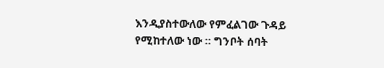እንዲያስተውለው የምፈልገው ጉዳይ የሚከተለው ነው ። ግንቦት ሰባት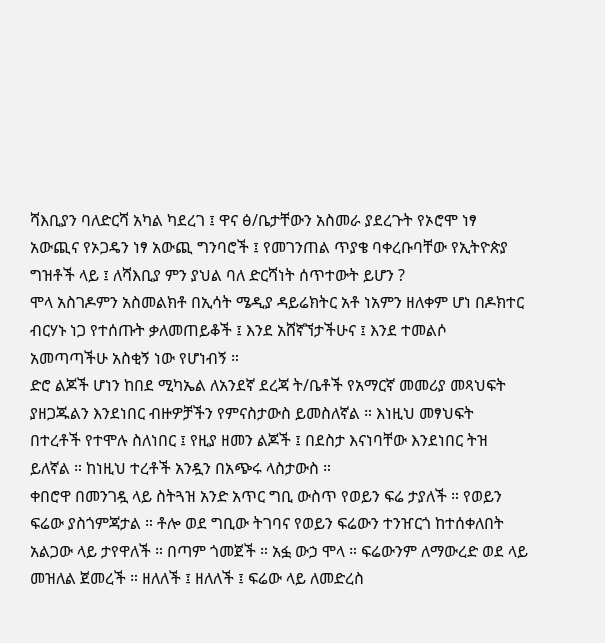ሻእቢያን ባለድርሻ አካል ካደረገ ፤ ዋና ፅ/ቤታቸውን አስመራ ያደረጉት የኦሮሞ ነፃ አውጪና የኦጋዴን ነፃ አውጪ ግንባሮች ፤ የመገንጠል ጥያቄ ባቀረቡባቸው የኢትዮጵያ ግዝቶች ላይ ፤ ለሻእቢያ ምን ያህል ባለ ድርሻነት ሰጥተውት ይሆን ?
ሞላ አስገዶምን አስመልክቶ በኢሳት ሜዲያ ዳይሬክትር አቶ ነአምን ዘለቀም ሆነ በዶክተር ብርሃኑ ነጋ የተሰጡት ቃለመጠይቆች ፤ እንደ አሸኛኘታችሁና ፤ እንደ ተመልሶ አመጣጣችሁ አስቂኝ ነው የሆነብኝ ።
ድሮ ልጆች ሆነን ከበደ ሚካኤል ለአንደኛ ደረጃ ት/ቤቶች የአማርኛ መመሪያ መጻህፍት ያዘጋጁልን እንደነበር ብዙዎቻችን የምናስታውስ ይመስለኛል ። እነዚህ መፃህፍት በተረቶች የተሞሉ ስለነበር ፤ የዚያ ዘመን ልጆች ፤ በደስታ እናነባቸው እንደነበር ትዝ ይለኛል ። ከነዚህ ተረቶች አንዷን በአጭሩ ላስታውስ ።
ቀበሮዋ በመንገዷ ላይ ስትጓዝ አንድ አጥር ግቢ ውስጥ የወይን ፍሬ ታያለች ። የወይን ፍሬው ያስጎምጃታል ። ቶሎ ወደ ግቢው ትገባና የወይን ፍሬውን ተንዠርጎ ከተሰቀለበት አልጋው ላይ ታየዋለች ። በጣም ጎመጀች ። አፏ ውኃ ሞላ ። ፍሬውንም ለማውረድ ወደ ላይ መዝለል ጀመረች ። ዘለለች ፤ ዘለለች ፤ ፍሬው ላይ ለመድረስ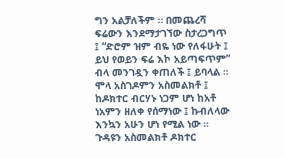ግን አልቻለችም ። በመጨረሻ ፍሬውን እንደማታገኘው ስታረጋግጥ ፤ “ድሮም ዝም ብዬ ነው የለፋሁት ፤ ይህ የወይን ፍሬ እኮ አይጣፍጥም” ብላ መንገዷን ቀጠለች ፤ ይባላል ።
ሞላ አስገዶምን አስመልክቶ ፤ ከዶክተር ብርሃኑ ነጋም ሆነ ከአቶ ነአምን ዘለቀ የሰማነው ፤ ኩብለላው እንኳን አሁን ሆነ የሚል ነው ። ጉዳዩን አስመልክቶ ዶክተር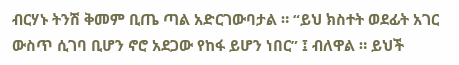ብርሃኑ ትንሽ ቅመም ቢጤ ጣል አድርገውባታል ። “ይህ ክስተት ወደፊት አገር ውስጥ ሲገባ ቢሆን ኖሮ አደጋው የከፋ ይሆን ነበር” ፤ ብለዋል ። ይህች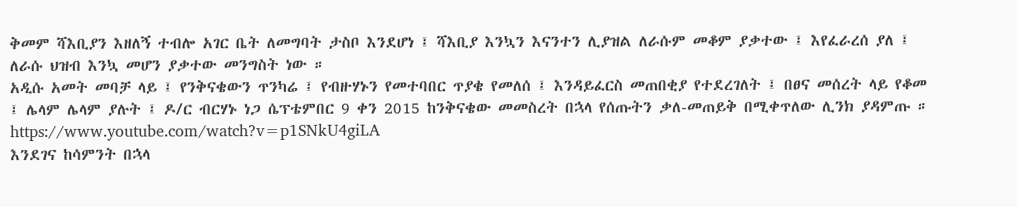ቅመም ሻእቢያን እዘለኝ ተብሎ አገር ቤት ለመግባት ታስቦ እንደሆነ ፤ ሻእቢያ እንኳን እናንተን ሊያዝል ለራሱም መቆም ያቃተው ፤ እየፈራረሰ ያለ ፤ ለራሱ ህዝብ እንኳ መሆን ያቃተው መንግስት ነው ።
አዲሱ አመት መባቻ ላይ ፤ የንቅናቄውን ጥንካሬ ፤ የብዙሃኑን የመተባበር ጥያቄ የመለሰ ፤ እንዳይፈርስ መጠበቂያ የተደረገለት ፤ በፀና መሰረት ላይ የቆመ ፤ ሌላም ሌላም ያሉት ፤ ዶ/ር ብርሃኑ ነጋ ሴፕቴምበር 9 ቀን 2015 ከንቅናቄው መመስረት በኋላ የሰጡትን ቃለ-መጠይቅ በሚቀጥለው ሊንክ ያዳምጡ ።
https://www.youtube.com/watch?v=p1SNkU4giLA
እንደገና ከሳምንት በኋላ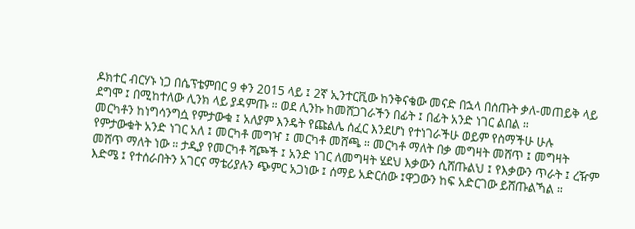ዶክተር ብርሃኑ ነጋ በሴፕቴምበር 9 ቀን 2015 ላይ ፤ 2ኛ ኢንተርቪው ከንቅናቄው መናድ በኋላ በሰጡት ቃለ-መጠይቅ ላይ ደግሞ ፤ በሚከተለው ሊንክ ላይ ያዳምጡ ። ወደ ሊንኩ ከመሸጋገራችን በፊት ፤ በፊት አንድ ነገር ልበል ።
መርካቶን ከነግሳንግሷ የምታውቁ ፤ አለያም እንዴት የጩልሌ ሰፈር እንደሆነ የተነገራችሁ ወይም የስማችሁ ሁሉ የምታውቁት አንድ ነገር አለ ፤ መርካቶ መግዣ ፤ መርካቶ መሸጫ ። መርካቶ ማለት በቃ መግዛት መሸጥ ፤ መግዛት መሸጥ ማለት ነው ። ታዲያ የመርካቶ ሻጮች ፤ አንድ ነገር ለመግዛት ሄደህ እቃውን ሲሸጡልህ ፤ የእቃውን ጥራት ፤ ረዥም እድሜ ፤ የተሰራበትን አገርና ማቴሪያሉን ጭምር አጋነው ፤ ሰማይ አድርሰው ፤ዋጋውን ከፍ አድርገው ይሸጡልኻል ።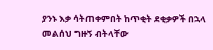ያንኑ እቃ ሳትጠቀምበት ከጥቂት ደቂቃዎች በኋላ መልሰህ ግዙኝ ብትላቸው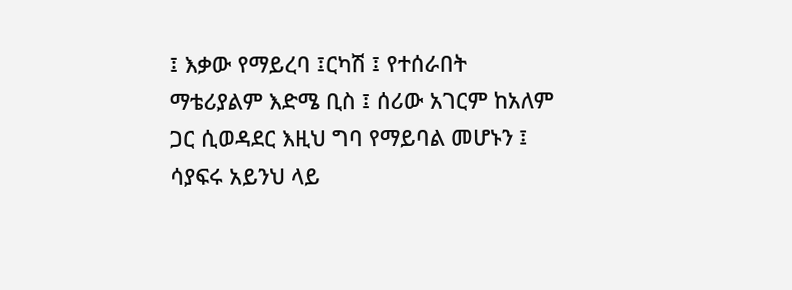፤ እቃው የማይረባ ፤ርካሽ ፤ የተሰራበት ማቴሪያልም እድሜ ቢስ ፤ ሰሪው አገርም ከአለም ጋር ሲወዳደር እዚህ ግባ የማይባል መሆኑን ፤ ሳያፍሩ አይንህ ላይ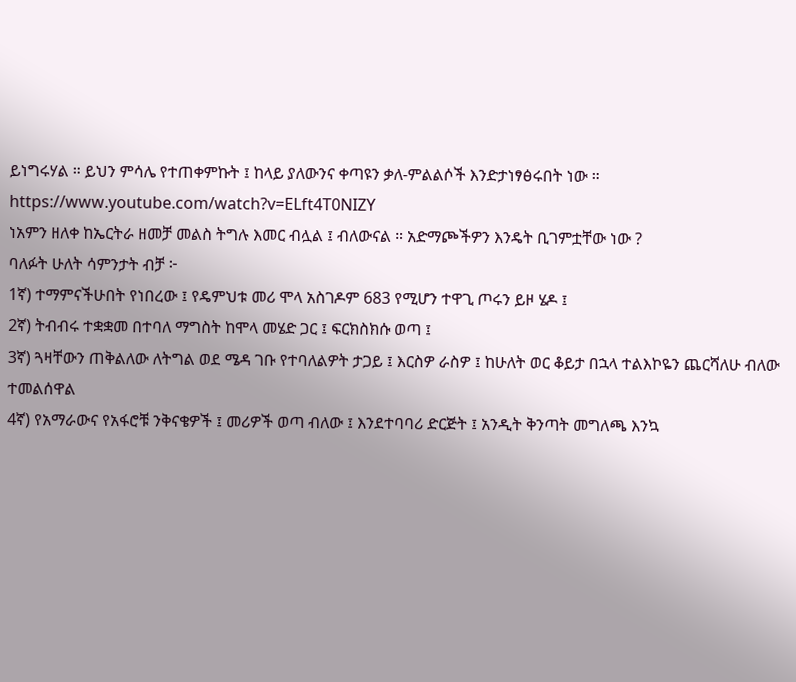ይነግሩሃል ። ይህን ምሳሌ የተጠቀምኩት ፤ ከላይ ያለውንና ቀጣዩን ቃለ-ምልልሶች እንድታነፃፅሩበት ነው ።
https://www.youtube.com/watch?v=ELft4T0NIZY
ነአምን ዘለቀ ከኤርትራ ዘመቻ መልስ ትግሉ እመር ብሏል ፤ ብለውናል ። አድማጮችዎን እንዴት ቢገምቷቸው ነው ?
ባለፉት ሁለት ሳምንታት ብቻ ፦
1ኛ) ተማምናችሁበት የነበረው ፤ የዴምህቱ መሪ ሞላ አስገዶም 683 የሚሆን ተዋጊ ጦሩን ይዞ ሄዶ ፤
2ኛ) ትብብሩ ተቋቋመ በተባለ ማግስት ከሞላ መሄድ ጋር ፤ ፍርክስክሱ ወጣ ፤
3ኛ) ጓዛቸውን ጠቅልለው ለትግል ወደ ሜዳ ገቡ የተባለልዎት ታጋይ ፤ እርስዎ ራስዎ ፤ ከሁለት ወር ቆይታ በኋላ ተልእኮዬን ጨርሻለሁ ብለው ተመልሰዋል
4ኛ) የአማራውና የአፋሮቹ ንቅናቄዎች ፤ መሪዎች ወጣ ብለው ፤ እንደተባባሪ ድርጅት ፤ አንዲት ቅንጣት መግለጫ እንኳ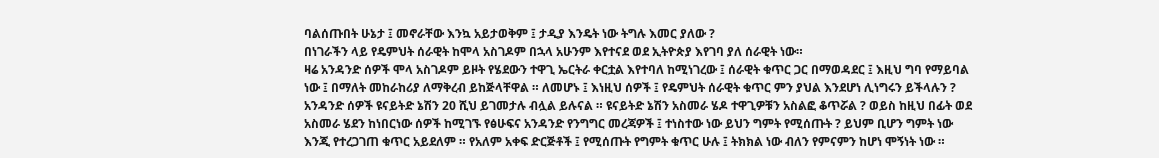ባልሰጡበት ሁኔታ ፤ መኖራቸው እንኳ አይታወቅም ፤ ታዲያ እንዴት ነው ትግሉ እመር ያለው ?
በነገራችን ላይ የዴምህት ሰራዊት ከሞላ አስገዶም በኋላ አሁንም እየተናደ ወደ ኢትዮጵያ እየገባ ያለ ሰራዊት ነው።
ዛሬ አንዳንድ ሰዎች ሞላ አስገዶም ይዞት የሄደውን ተዋጊ ኤርትራ ቀርቷል እየተባለ ከሚነገረው ፤ ሰራዊት ቁጥር ጋር በማወዳደር ፤ እዚህ ግባ የማይባል ነው ፤ በማለት መከራከሪያ ለማቅረብ ይከጅላቸዋል ። ለመሆኑ ፤ እነዚህ ሰዎች ፤ የዴምህት ሰራዊት ቁጥር ምን ያህል እንደሆነ ሊነግሩን ይችላሉን ? አንዳንድ ሰዎች ዩናይትድ ኔሽን 20 ሺህ ይገመታሉ ብሏል ይሉናል ። ዩናይትድ ኔሽን አስመራ ሄዶ ተዋጊዎቹን አስልፎ ቆጥሯል ? ወይስ ከዚህ በፊት ወደ አስመራ ሄደን ከነበርነው ሰዎች ከሚገኙ የፅሁፍና አንዳንድ የንግግር መረጃዎች ፤ ተነስተው ነው ይህን ግምት የሚሰጡት ? ይህም ቢሆን ግምት ነው እንጂ የተረጋገጠ ቁጥር አይደለም ። የአለም አቀፍ ድርጅቶች ፤ የሚሰጡት የግምት ቁጥር ሁሉ ፤ ትክክል ነው ብለን የምናምን ከሆነ ሞኝነት ነው ።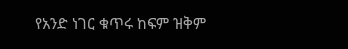የአንድ ነገር ቁጥሩ ከፍም ዝቅም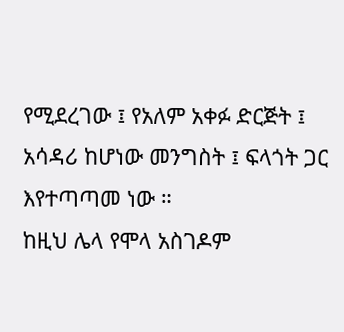የሚደረገው ፤ የአለም አቀፉ ድርጅት ፤ አሳዳሪ ከሆነው መንግስት ፤ ፍላጎት ጋር እየተጣጣመ ነው ።
ከዚህ ሌላ የሞላ አስገዶም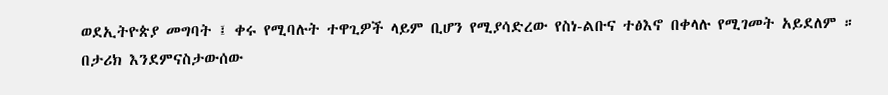ወደኢትዮጵያ መግባት ፤ ቀሩ የሚባሉት ተዋጊዎች ላይም ቢሆን የሚያሳድረው የስነ-ልቡና ተፅእኖ በቀላሉ የሚገመት አይደለም ። በታሪክ እንደምናስታውሰው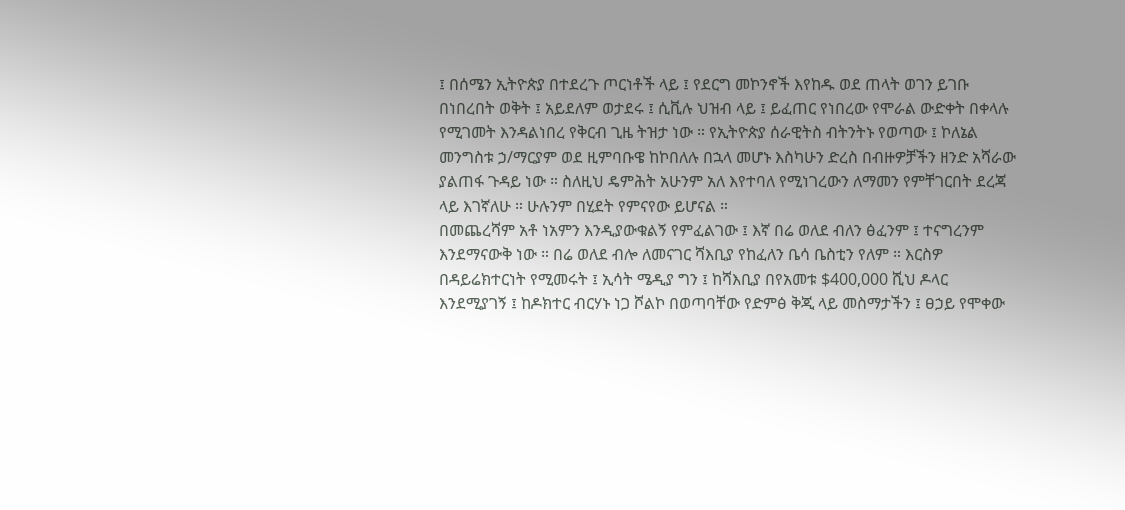፤ በሰሜን ኢትዮጵያ በተደረጉ ጦርነቶች ላይ ፤ የደርግ መኮንኖች እየከዱ ወደ ጠላት ወገን ይገቡ በነበረበት ወቅት ፤ አይደለም ወታደሩ ፤ ሲቪሉ ህዝብ ላይ ፤ ይፈጠር የነበረው የሞራል ውድቀት በቀላሉ የሚገመት እንዳልነበረ የቅርብ ጊዜ ትዝታ ነው ። የኢትዮጵያ ሰራዊትስ ብትንትኑ የወጣው ፤ ኮለኔል መንግስቱ ኃ/ማርያም ወደ ዚምባቡዌ ከኮበለሉ በኋላ መሆኑ እስካሁን ድረስ በብዙዎቻችን ዘንድ አሻራው ያልጠፋ ጉዳይ ነው ። ስለዚህ ዴምሕት አሁንም አለ እየተባለ የሚነገረውን ለማመን የምቸገርበት ደረጃ ላይ እገኛለሁ ። ሁሉንም በሂደት የምናየው ይሆናል ።
በመጨረሻም አቶ ነአምን እንዲያውቁልኝ የምፈልገው ፤ እኛ በሬ ወለደ ብለን ፅፈንም ፤ ተናግረንም እንደማናውቅ ነው ። በሬ ወለደ ብሎ ለመናገር ሻእቢያ የከፈለን ቤሳ ቤስቲን የለም ። እርስዎ በዳይሬክተርነት የሚመሩት ፤ ኢሳት ሜዲያ ግን ፤ ከሻእቢያ በየአመቱ $400,000 ሺህ ዶላር እንደሚያገኝ ፤ ከዶክተር ብርሃኑ ነጋ ሾልኮ በወጣባቸው የድምፅ ቅጂ ላይ መስማታችን ፤ ፀኃይ የሞቀው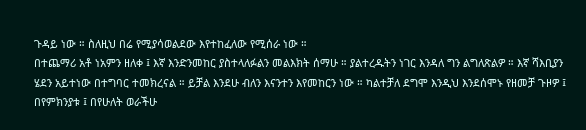ጉዳይ ነው ። ስለዚህ በሬ የሚያሳወልደው እየተከፈለው የሚሰራ ነው ።
በተጨማሪ አቶ ነአምን ዘለቀ ፤ እኛ እንድንመከር ያስተላለፉልን መልእክት ሰማሁ ። ያልተረዱትን ነገር እንዳለ ግን ልግለጽልዎ ። እኛ ሻእቢያን ሄደን አይተነው በተግባር ተመክረናል ። ይቻል እንደሁ ብለን እናንተን እየመከርን ነው ። ካልተቻለ ደግሞ እንዲህ እንደሰሞኑ የዘመቻ ጉዞዎ ፤ በየምክንያቱ ፤ በየሁለት ወራችሁ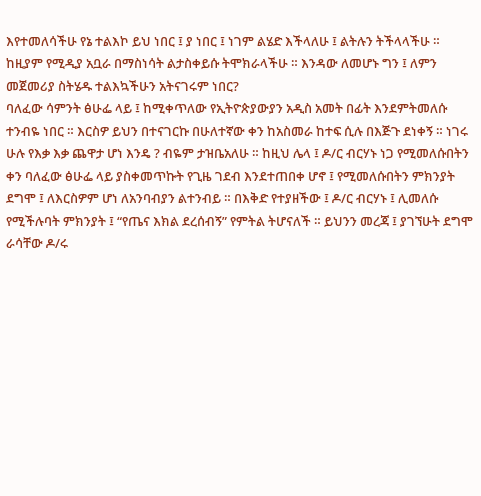እየተመለሳችሁ የኔ ተልእኮ ይህ ነበር ፤ ያ ነበር ፤ ነገም ልሄድ እችላለሁ ፤ ልትሉን ትችላላችሁ ። ከዚያም የሚዲያ አቧራ በማስነሳት ልታስቀይሱ ትሞክራላችሁ ። እንዳው ለመሆኑ ግን ፤ ለምን መጀመሪያ ስትሄዱ ተልእኳችሁን አትናገሩም ነበር?
ባለፈው ሳምንት ፅሁፌ ላይ ፤ ከሚቀጥለው የኢትዮጵያውያን አዲስ አመት በፊት እንደምትመለሱ ተንብዬ ነበር ። እርስዎ ይህን በተናገርኩ በሁለተኛው ቀን ከአስመራ ከተፍ ሲሉ በእጅጉ ደነቀኝ ። ነገሩ ሁሉ የእቃ እቃ ጨዋታ ሆነ እንዴ ? ብዬም ታዝቤአለሁ ። ከዚህ ሌላ ፤ ዶ/ር ብርሃኑ ነጋ የሚመለሱበትን ቀን ባለፈው ፅሁፌ ላይ ያስቀመጥኩት የጊዜ ገደብ እንደተጠበቀ ሆኖ ፤ የሚመለሱበትን ምክንያት ደግሞ ፤ ለእርስዎም ሆነ ለአንባብያን ልተንብይ ። በእቅድ የተያዘችው ፤ ዶ/ር ብርሃኑ ፤ ሊመለሱ የሚችሉባት ምክንያት ፤ “የጤና እክል ደረሰብኝ” የምትል ትሆናለች ። ይህንን መረጃ ፤ ያገኘሁት ደግሞ ራሳቸው ዶ/ሩ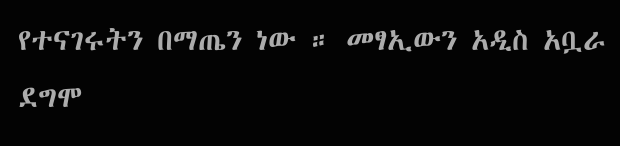የተናገሩትን በማጤን ነው ። መፃኢውን አዲስ አቧራ ደግሞ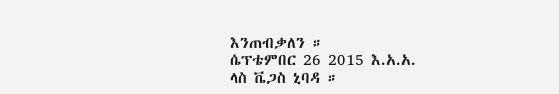እንጠብቃለን ።
ሴፕቴምበር 26 2015 እ.አ.አ.
ላስ ቬጋስ ኒባዳ ።